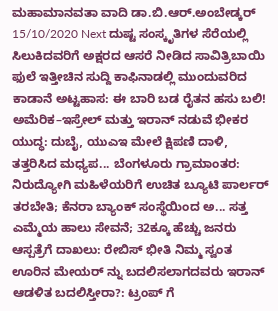ಮಹಾಮಾನವತಾ ವಾದಿ ಡಾ.ಬಿ.ಆರ್.ಅಂಬೇಡ್ಕರ್ 15/10/2020 Next ದುಷ್ಟ ಸಂಸ್ಕೃತಿಗಳ ಸೆರೆಯಲ್ಲಿ ಸಿಲುಕಿದವರಿಗೆ ಅಕ್ಷರದ ಆಸರೆ ನೀಡಿದ ಸಾವಿತ್ರಿಬಾಯಿ ಫುಲೆ ಇತ್ತೀಚಿನ ಸುದ್ದಿ ಕಾಫಿನಾಡಲ್ಲಿ ಮುಂದುವರಿದ ಕಾಡಾನೆ ಅಟ್ಟಹಾಸ: ಈ ಬಾರಿ ಬಡ ರೈತನ ಹಸು ಬಲಿ! ಅಮೆರಿಕ–ಇಸ್ರೇಲ್ ಮತ್ತು ಇರಾನ್ ನಡುವೆ ಭೀಕರ ಯುದ್ಧ: ದುಬೈ, ಯುಎಇ ಮೇಲೆ ಕ್ಷಿಪಣಿ ದಾಳಿ, ತತ್ತರಿಸಿದ ಮಧ್ಯಪ... ಬೆಂಗಳೂರು ಗ್ರಾಮಾಂತರ: ನಿರುದ್ಯೋಗಿ ಮಹಿಳೆಯರಿಗೆ ಉಚಿತ ಬ್ಯೂಟಿ ಪಾರ್ಲರ್ ತರಬೇತಿ; ಕೆನರಾ ಬ್ಯಾಂಕ್ ಸಂಸ್ಥೆಯಿಂದ ಅ... ಸತ್ತ ಎಮ್ಮೆಯ ಹಾಲು ಸೇವನೆ; 32ಕ್ಕೂ ಹೆಚ್ಚು ಜನರು ಆಸ್ಪತ್ರೆಗೆ ದಾಖಲು: ರೇಬಿಸ್ ಭೀತಿ ನಿಮ್ಮ ಸ್ವಂತ ಊರಿನ ಮೇಯರ್ ನ್ನು ಬದಲಿಸಲಾಗದವರು ಇರಾನ್ ಆಡಳಿತ ಬದಲಿಸ್ತೀರಾ?: ಟ್ರಂಪ್ ಗೆ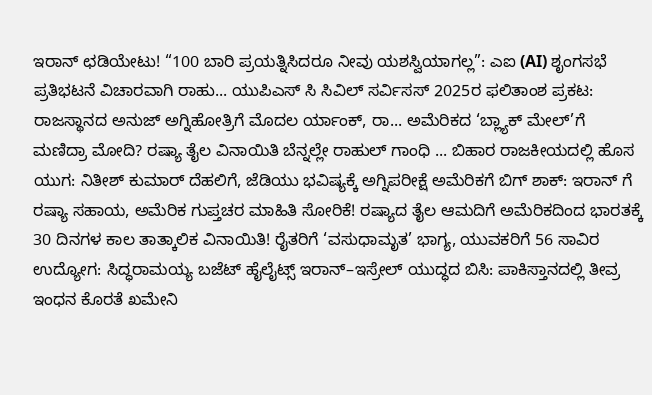ಇರಾನ್ ಛಡಿಯೇಟು! “100 ಬಾರಿ ಪ್ರಯತ್ನಿಸಿದರೂ ನೀವು ಯಶಸ್ವಿಯಾಗಲ್ಲ”: ಎಐ (AI) ಶೃಂಗಸಭೆ ಪ್ರತಿಭಟನೆ ವಿಚಾರವಾಗಿ ರಾಹು... ಯುಪಿಎಸ್ ಸಿ ಸಿವಿಲ್ ಸರ್ವಿಸಸ್ 2025ರ ಫಲಿತಾಂಶ ಪ್ರಕಟ: ರಾಜಸ್ಥಾನದ ಅನುಜ್ ಅಗ್ನಿಹೋತ್ರಿಗೆ ಮೊದಲ ರ್ಯಾಂಕ್, ರಾ... ಅಮೆರಿಕದ ‘ಬ್ಲ್ಯಾಕ್ ಮೇಲ್’ಗೆ ಮಣಿದ್ರಾ ಮೋದಿ? ರಷ್ಯಾ ತೈಲ ವಿನಾಯಿತಿ ಬೆನ್ನಲ್ಲೇ ರಾಹುಲ್ ಗಾಂಧಿ ... ಬಿಹಾರ ರಾಜಕೀಯದಲ್ಲಿ ಹೊಸ ಯುಗ: ನಿತೀಶ್ ಕುಮಾರ್ ದೆಹಲಿಗೆ, ಜೆಡಿಯು ಭವಿಷ್ಯಕ್ಕೆ ಅಗ್ನಿಪರೀಕ್ಷೆ ಅಮೆರಿಕಗೆ ಬಿಗ್ ಶಾಕ್: ಇರಾನ್ ಗೆ ರಷ್ಯಾ ಸಹಾಯ, ಅಮೆರಿಕ ಗುಪ್ತಚರ ಮಾಹಿತಿ ಸೋರಿಕೆ! ರಷ್ಯಾದ ತೈಲ ಆಮದಿಗೆ ಅಮೆರಿಕದಿಂದ ಭಾರತಕ್ಕೆ 30 ದಿನಗಳ ಕಾಲ ತಾತ್ಕಾಲಿಕ ವಿನಾಯಿತಿ! ರೈತರಿಗೆ ‘ವಸುಧಾಮೃತ’ ಭಾಗ್ಯ, ಯುವಕರಿಗೆ 56 ಸಾವಿರ ಉದ್ಯೋಗ: ಸಿದ್ಧರಾಮಯ್ಯ ಬಜೆಟ್ ಹೈಲೈಟ್ಸ್ ಇರಾನ್–ಇಸ್ರೇಲ್ ಯುದ್ಧದ ಬಿಸಿ: ಪಾಕಿಸ್ತಾನದಲ್ಲಿ ತೀವ್ರ ಇಂಧನ ಕೊರತೆ ಖಮೇನಿ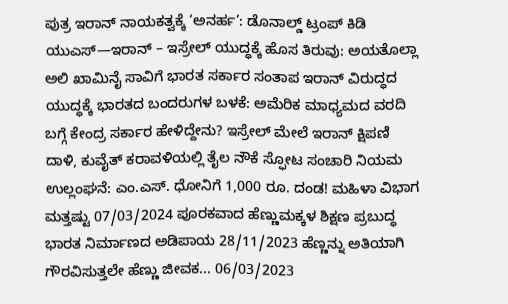ಪುತ್ರ ಇರಾನ್ ನಾಯಕತ್ವಕ್ಕೆ ‘ಅನರ್ಹ’: ಡೊನಾಲ್ಡ್ ಟ್ರಂಪ್ ಕಿಡಿ ಯುಎಸ್—ಇರಾನ್ – ಇಸ್ರೇಲ್ ಯುದ್ಧಕ್ಕೆ ಹೊಸ ತಿರುವು: ಅಯತೊಲ್ಲಾ ಅಲಿ ಖಾಮಿನೈ ಸಾವಿಗೆ ಭಾರತ ಸರ್ಕಾರ ಸಂತಾಪ ಇರಾನ್ ವಿರುದ್ಧದ ಯುದ್ಧಕ್ಕೆ ಭಾರತದ ಬಂದರುಗಳ ಬಳಕೆ: ಅಮೆರಿಕ ಮಾಧ್ಯಮದ ವರದಿ ಬಗ್ಗೆ ಕೇಂದ್ರ ಸರ್ಕಾರ ಹೇಳಿದ್ದೇನು? ಇಸ್ರೇಲ್ ಮೇಲೆ ಇರಾನ್ ಕ್ಷಿಪಣಿ ದಾಳಿ, ಕುವೈತ್ ಕರಾವಳಿಯಲ್ಲಿ ತೈಲ ನೌಕೆ ಸ್ಫೋಟ ಸಂಚಾರಿ ನಿಯಮ ಉಲ್ಲಂಘನೆ: ಎಂ.ಎಸ್. ಧೋನಿಗೆ 1,000 ರೂ. ದಂಡ! ಮಹಿಳಾ ವಿಭಾಗ ಮತ್ತಷ್ಟು 07/03/2024 ಪೂರಕವಾದ ಹೆಣ್ಣುಮಕ್ಕಳ ಶಿಕ್ಷಣ ಪ್ರಬುದ್ಧ ಭಾರತ ನಿರ್ಮಾಣದ ಅಡಿಪಾಯ 28/11/2023 ಹೆಣ್ಣನ್ನು ಅತಿಯಾಗಿ ಗೌರವಿಸುತ್ತಲೇ ಹೆಣ್ಣು ಜೀವಕ... 06/03/2023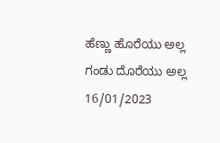ಹೆಣ್ಣು ಹೊರೆಯು ಅಲ್ಲ ಗಂಡು ದೊರೆಯು ಅಲ್ಲ 16/01/2023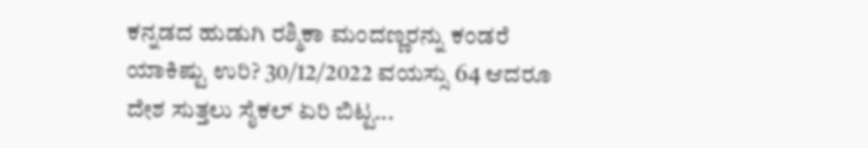ಕನ್ನಡದ ಹುಡುಗಿ ರಶ್ಮಿಕಾ ಮಂದಣ್ಣರನ್ನು ಕಂಡರೆ ಯಾಕಿಷ್ಟು ಉರಿ? 30/12/2022 ವಯಸ್ಸು 64 ಆದರೂ ದೇಶ ಸುತ್ತಲು ಸೈಕಲ್ ಏರಿ ಬಿಟ್ಟ...